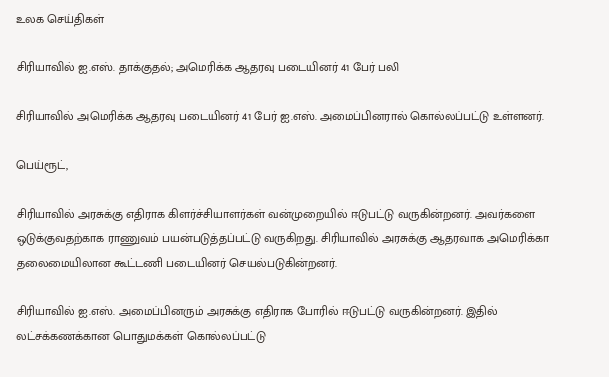உலக செய்திகள்

சிரியாவில் ஐ.எஸ். தாக்குதல்; அமெரிக்க ஆதரவு படையினர் 41 பேர் பலி

சிரியாவில் அமெரிக்க ஆதரவு படையினர் 41 பேர் ஐ.எஸ். அமைப்பினரால் கொல்லப்பட்டு உள்ளனர்.

பெய்ரூட்,

சிரியாவில் அரசுக்கு எதிராக கிளர்ச்சியாளர்கள் வன்முறையில் ஈடுபட்டு வருகின்றனர். அவர்களை ஒடுக்குவதற்காக ராணுவம் பயன்படுத்தப்பட்டு வருகிறது. சிரியாவில் அரசுக்கு ஆதரவாக அமெரிக்கா தலைமையிலான கூட்டணி படையினர் செயல்படுகின்றனர்.

சிரியாவில் ஐ.எஸ். அமைப்பினரும் அரசுக்கு எதிராக போரில் ஈடுபட்டு வருகின்றனர். இதில் லட்சக்கணக்கான பொதுமக்கள் கொல்லப்பட்டு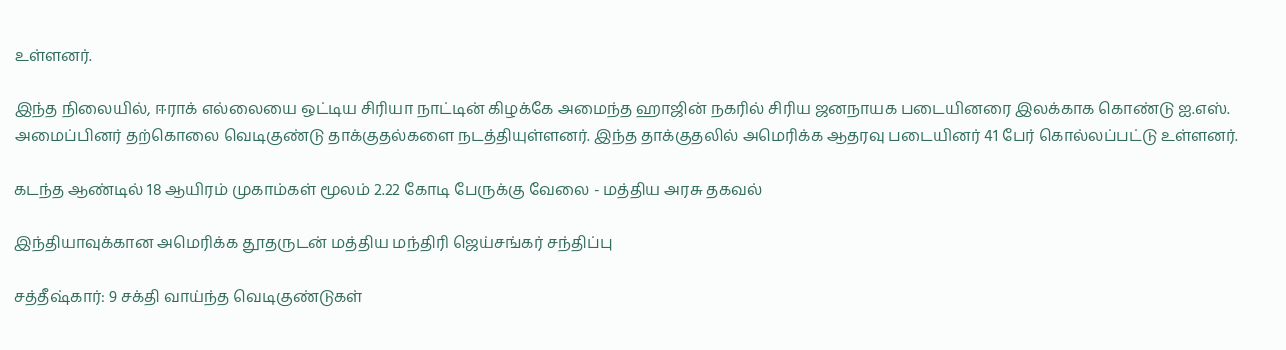உள்ளனர்.

இந்த நிலையில், ஈராக் எல்லையை ஒட்டிய சிரியா நாட்டின் கிழக்கே அமைந்த ஹாஜின் நகரில் சிரிய ஜனநாயக படையினரை இலக்காக கொண்டு ஐ.எஸ். அமைப்பினர் தற்கொலை வெடிகுண்டு தாக்குதல்களை நடத்தியுள்ளனர். இந்த தாக்குதலில் அமெரிக்க ஆதரவு படையினர் 41 பேர் கொல்லப்பட்டு உள்ளனர்.

கடந்த ஆண்டில் 18 ஆயிரம் முகாம்கள் மூலம் 2.22 கோடி பேருக்கு வேலை - மத்திய அரசு தகவல்

இந்தியாவுக்கான அமெரிக்க தூதருடன் மத்திய மந்திரி ஜெய்சங்கர் சந்திப்பு

சத்தீஷ்கார்: 9 சக்தி வாய்ந்த வெடிகுண்டுகள்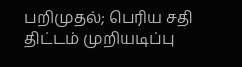பறிமுதல்; பெரிய சதி திட்டம் முறியடிப்பு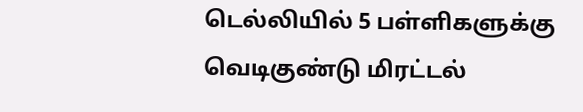டெல்லியில் 5 பள்ளிகளுக்கு வெடிகுண்டு மிரட்டல்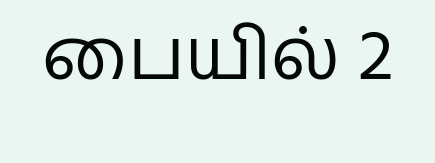பையில் 2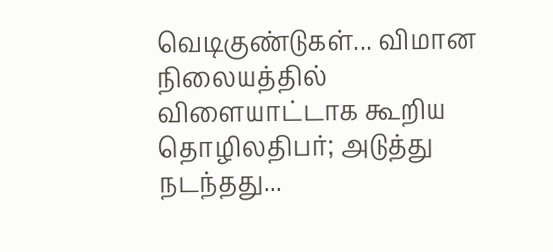வெடிகுண்டுகள்... விமான நிலையத்தில் விளையாட்டாக கூறிய தொழிலதிபர்; அடுத்து நடந்தது...